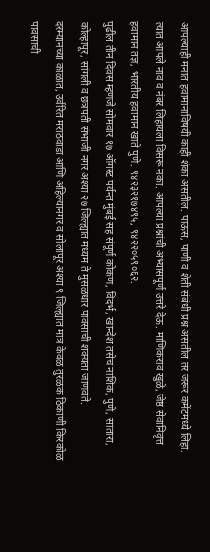आपल्याही मनात हवामानाविषयी काही शंका असतील. पाऊस, पाणी व शेती संबंधी प्रश्न असतील तर जरूर कमेंटमध्ये लिहा. त्यात आपले नाव व नंबर लिहायला विसरू नका. आपल्या प्रश्नांची अभ्यासपूर्ण उत्तरे देऊ. माणिकराव खुळे, जेष्ठ सेवानिवृत्त हवामान तज्ञ, भारतीय हवामान खाते पुणे. ९४२३२१७४९५, ९४२२०५९०६२.
पुढील तीन दिवस म्हणजे सोमवार १७ ऑगस्ट पर्यन्त मुंबई सह संपूर्ण कोकण, विदर्भ, खान्देश तसेच नाशिक, पुणे, सातारा, कोल्हापूर, सांगली व छत्रपती संभाजी नगर अश्या २७ जिल्ह्यात मध्यम ते मुसळधार पावसाची शक्यता जाणवते.
दरम्यानच्या काळात, उर्वरित मराठवाडा आणि अहिल्यानगर व सोलापूर अश्या ९ जिल्ह्यात मात्र केवळ तुरळक ठिकाणी किरकोळ पावसाची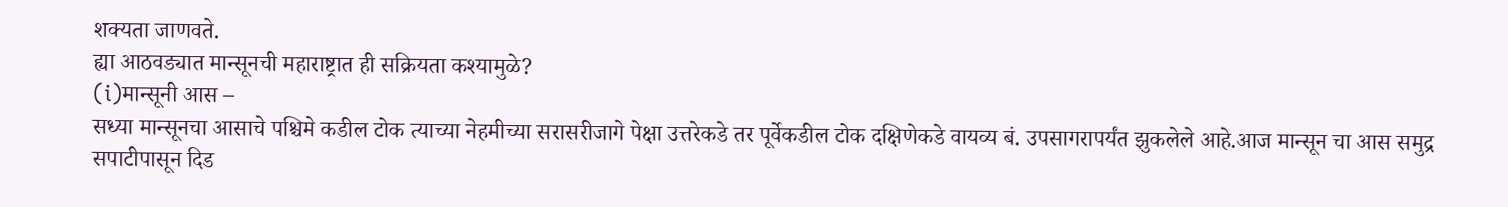शक्यता जाणवते.
ह्या आठवड्यात मान्सूनची महाराष्ट्रात ही सक्रियता कश्यामुळे?
(i)मान्सूनी आस –
सध्या मान्सूनचा आसाचे पश्चिमे कडील टोक त्याच्या नेहमीच्या सरासरीजागे पेक्षा उत्तरेकडे तर पूर्वेकडील टोक दक्षिणेकडे वायव्य बं. उपसागरापर्यंत झुकलेले आहे.आज मान्सून चा आस समुद्र सपाटीपासून दिड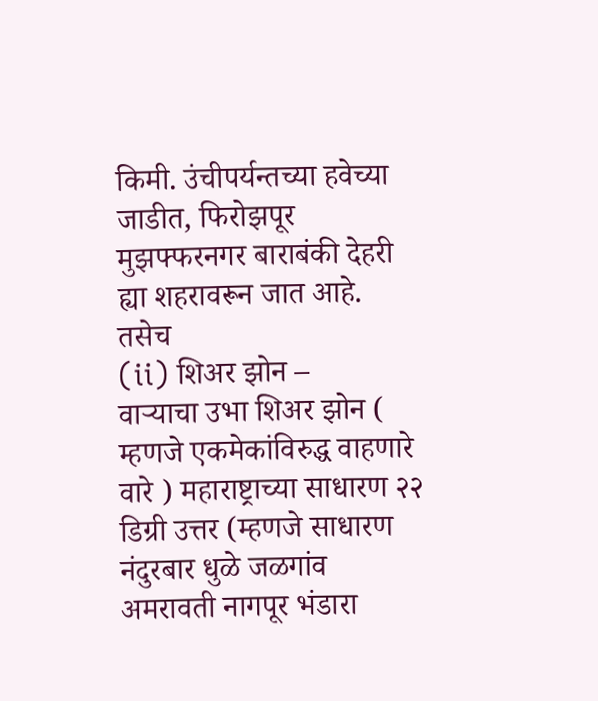किमी. उंचीपर्यन्तच्या हवेच्या जाडीत, फिरोझपूर मुझफ्फरनगर बाराबंकी देहरी ह्या शहरावरून जात आहे.
तसेच
(ii) शिअर झोन –
वाऱ्याचा उभा शिअर झोन ( म्हणजे एकमेकांविरुद्ध वाहणारे वारे ) महाराष्ट्राच्या साधारण २२ डिग्री उत्तर (म्हणजे साधारण नंदुरबार धुळे जळगांव अमरावती नागपूर भंडारा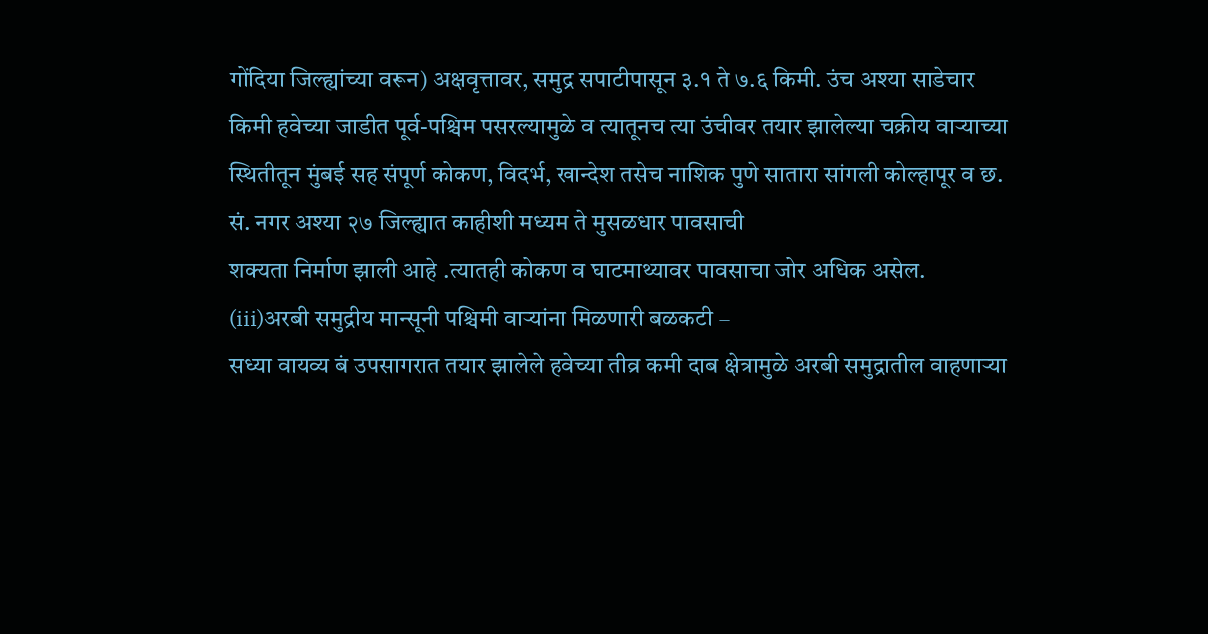गोंदिया जिल्ह्यांच्या वरून) अक्षवृत्तावर, समुद्र सपाटीपासून ३.१ ते ७.६ किमी. उंच अश्या साडेचार किमी हवेच्या जाडीत पूर्व-पश्चिम पसरल्यामुळे व त्यातूनच त्या उंचीवर तयार झालेल्या चक्रीय वाऱ्याच्या स्थितीतून मुंबई सह संपूर्ण कोकण, विदर्भ, खान्देश तसेच नाशिक पुणे सातारा सांगली कोल्हापूर व छ. सं. नगर अश्या २७ जिल्ह्यात काहीशी मध्यम ते मुसळधार पावसाची
शक्यता निर्माण झाली आहे .त्यातही कोकण व घाटमाथ्यावर पावसाचा जोर अधिक असेल.
(iii)अरबी समुद्रीय मान्सूनी पश्चिमी वाऱ्यांना मिळणारी बळकटी –
सध्या वायव्य बं उपसागरात तयार झालेले हवेच्या तीव्र कमी दाब क्षेत्रामुळे अरबी समुद्रातील वाहणाऱ्या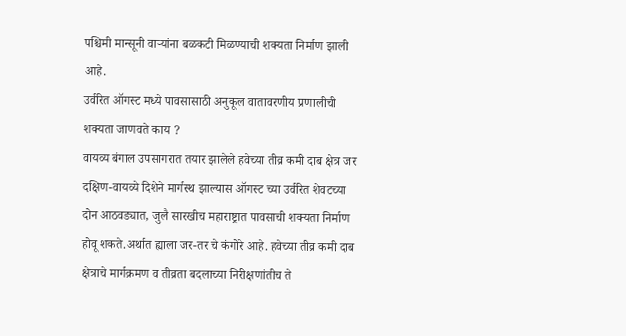पश्चिमी मान्सूनी वाऱ्यांना बळकटी मिळण्याची शक्यता निर्माण झाली आहे.
उर्वरित ऑगस्ट मध्ये पावसासाठी अनुकूल वातावरणीय प्रणालीची शक्यता जाणवते काय ?
वायव्य बंगाल उपसागरात तयार झालेले हवेच्या तीव्र कमी दाब क्षेत्र जर दक्षिण-वायव्ये दिशेने मार्गस्थ झाल्यास ऑगस्ट च्या उर्वरित शेवटच्या दोन आठवड्यात, जुलै सारखीच महाराष्ट्रात पावसाची शक्यता निर्माण होवू शकते.अर्थात ह्याला जर-तर चे कंगोरे आहे. हवेच्या तीव्र कमी दाब क्षेत्राचे मार्गक्रमण व तीव्रता बदलाच्या निरीक्षणांतीच ते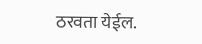ठरवता येईल.